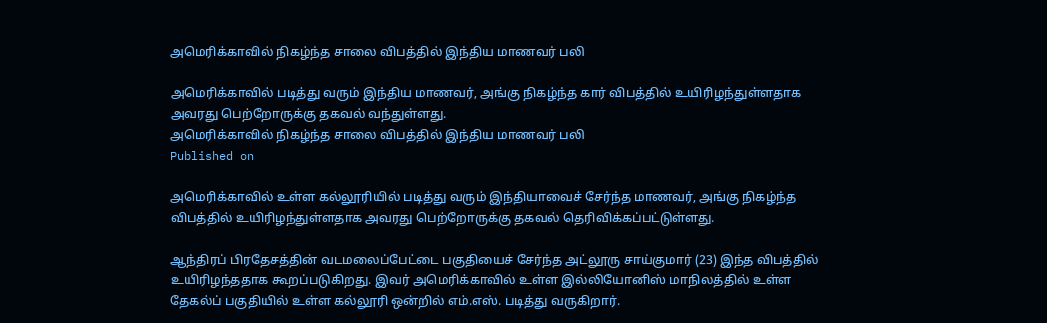அமெரிக்காவில் நிகழ்ந்த சாலை விபத்தில் இந்திய மாணவர் பலி

அமெரிக்காவில் படித்து வரும் இந்திய மாணவர், அங்கு நிகழ்ந்த கார் விபத்தில் உயிரிழந்துள்ளதாக அவரது பெற்றோருக்கு தகவல் வந்துள்ளது.
அமெரிக்காவில் நிகழ்ந்த சாலை விபத்தில் இந்திய மாணவர் பலி
Published on

அமெரிக்காவில் உள்ள கல்லூரியில் படித்து வரும் இந்தியாவைச் சேர்ந்த மாணவர், அங்கு நிகழ்ந்த விபத்தில் உயிரிழந்துள்ளதாக அவரது பெற்றோருக்கு தகவல் தெரிவிக்கப்பட்டுள்ளது.

ஆந்திரப் பிரதேசத்தின் வடமலைப்பேட்டை பகுதியைச் சேர்ந்த அட்லூரு சாய்குமார் (23) இந்த விபத்தில் உயிரிழந்ததாக கூறப்படுகிறது. இவர் அமெரிக்காவில் உள்ள இல்லியோனிஸ் மாநிலத்தில் உள்ள தேகல்ப் பகுதியில் உள்ள கல்லூரி ஒன்றில் எம்.எஸ். படித்து வருகிறார்.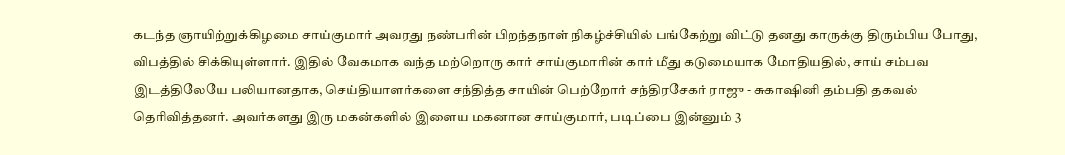கடந்த ஞாயிற்றுக்கிழமை சாய்குமார் அவரது நண்பரின் பிறந்தநாள் நிகழ்ச்சியில் பங்கேற்று விட்டு தனது காருக்கு திரும்பிய போது, விபத்தில் சிக்கியுள்ளார். இதில் வேகமாக வந்த மற்றொரு கார் சாய்குமாரின் கார் மீது கடுமையாக மோதியதில், சாய் சம்பவ இடத்திலேயே பலியானதாக, செய்தியாளர்களை சந்தித்த சாயின் பெற்றோர் சந்திரசேகர் ராஜு - சுகாஷினி தம்பதி தகவல் தெரிவித்தனர். அவர்களது இரு மகன்களில் இளைய மகனான சாய்குமார், படிப்பை இன்னும் 3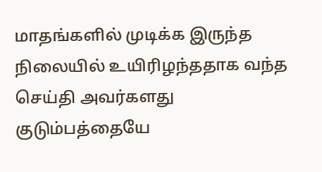மாதங்களில் முடிக்க இருந்த நிலையில் உயிரிழந்ததாக வந்த செய்தி அவர்களது குடும்பத்தையே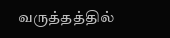வருத்தத்தில்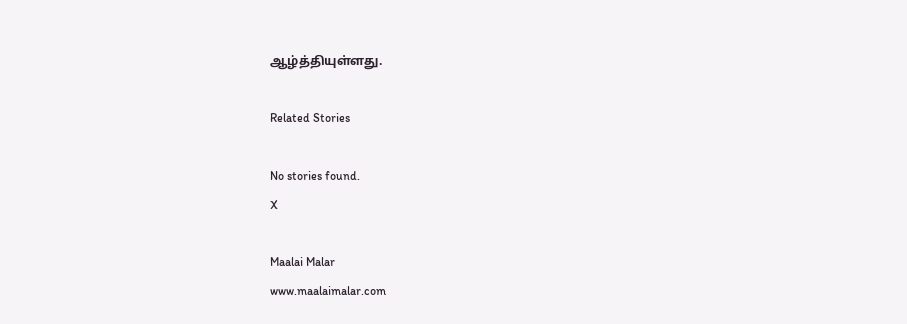ஆழ்த்தியுள்ளது.

Related Stories

No stories found.
X

Maalai Malar
www.maalaimalar.com